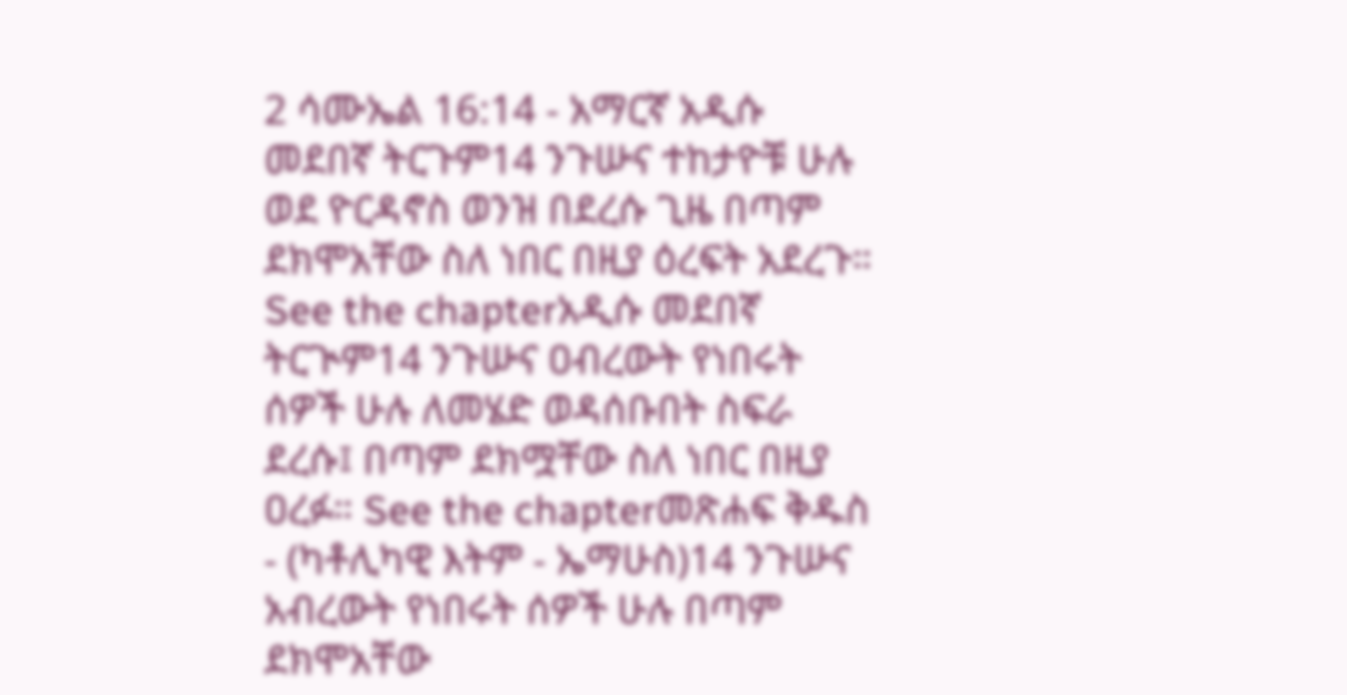2 ሳሙኤል 16:14 - አማርኛ አዲሱ መደበኛ ትርጉም14 ንጉሡና ተከታዮቹ ሁሉ ወደ ዮርዳኖስ ወንዝ በደረሱ ጊዜ በጣም ደክሞአቸው ስለ ነበር በዚያ ዕረፍት አደረጉ። See the chapterአዲሱ መደበኛ ትርጒም14 ንጉሡና ዐብረውት የነበሩት ሰዎች ሁሉ ለመሄድ ወዳሰቡበት ስፍራ ደረሱ፤ በጣም ደክሟቸው ስለ ነበር በዚያ ዐረፉ። See the chapterመጽሐፍ ቅዱስ - (ካቶሊካዊ እትም - ኤማሁስ)14 ንጉሡና አብረውት የነበሩት ሰዎች ሁሉ በጣም ደክሞአቸው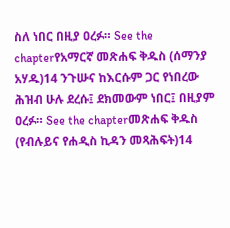ስለ ነበር በዚያ ዐረፉ። See the chapterየአማርኛ መጽሐፍ ቅዱስ (ሰማንያ አሃዱ)14 ንጉሡና ከእርሱም ጋር የነበረው ሕዝብ ሁሉ ደረሱ፤ ደክመውም ነበር፤ በዚያም ዐረፉ። See the chapterመጽሐፍ ቅዱስ (የብሉይና የሐዲስ ኪዳን መጻሕፍት)14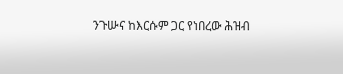ንጉሡና ከእርሱም ጋር የነበረው ሕዝብ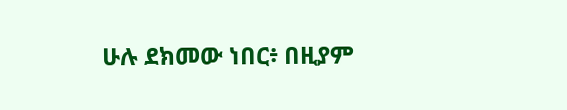ሁሉ ደክመው ነበር፥ በዚያም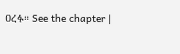ዐረፉ። See the chapter |